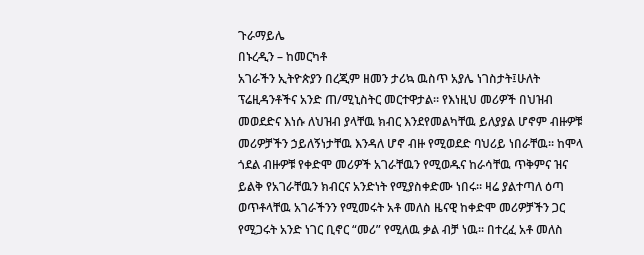ጉራማይሌ
በኑረዲን – ከመርካቶ
አገራችን ኢትዮጵያን በረጂም ዘመን ታሪኳ ዉስጥ አያሌ ነገስታት፤ሁለት ፕሬዚዳንቶችና አንድ ጠ/ሚኒስትር መርተዋታል። የእነዚህ መሪዎች በህዝብ መወደድና እነሱ ለህዝብ ያላቸዉ ክብር እንደየመልካቸዉ ይለያያል ሆኖም ብዙዎቹ መሪዎቻችን ኃይለኝነታቸዉ እንዳለ ሆኖ ብዙ የሚወደድ ባህሪይ ነበራቸዉ። ከሞላ ጎደል ብዙዎቹ የቀድሞ መሪዎች አገራቸዉን የሚወዱና ከራሳቸዉ ጥቅምና ዝና ይልቅ የአገራቸዉን ክብርና አንድነት የሚያስቀድሙ ነበሩ። ዛሬ ያልተጣለ ዕጣ ወጥቶላቸዉ አገራችንን የሚመሩት አቶ መለስ ዜናዊ ከቀድሞ መሪዎቻችን ጋር የሚጋሩት አንድ ነገር ቢኖር “መሪ” የሚለዉ ቃል ብቻ ነዉ። በተረፈ አቶ መለስ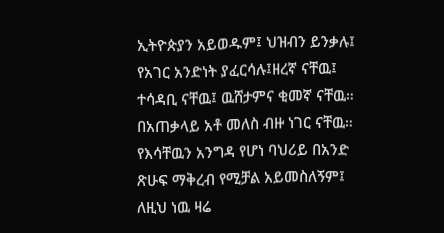ኢትዮጵያን አይወዱም፤ ህዝብን ይንቃሉ፤ የአገር አንድነት ያፈርሳሉ፤ዘረኛ ናቸዉ፤ ተሳዳቢ ናቸዉ፤ ዉሸታምና ቂመኛ ናቸዉ። በአጠቃላይ አቶ መለስ ብዙ ነገር ናቸዉ። የእሳቸዉን አንግዳ የሆነ ባህሪይ በአንድ ጽሁፍ ማቅረብ የሚቻል አይመስለኝም፤ ለዚህ ነዉ ዛሬ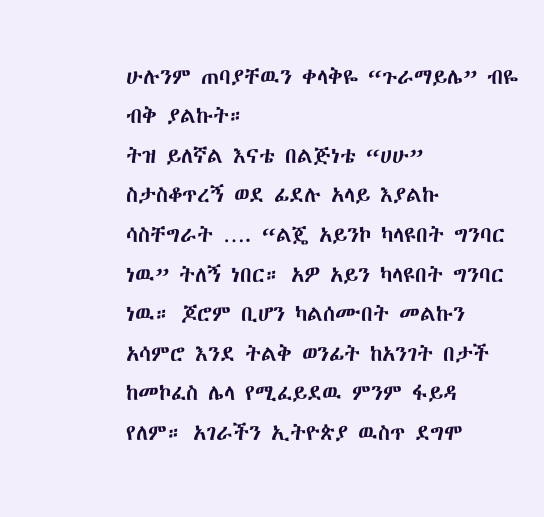ሁሉንም ጠባያቸዉን ቀላቅዬ “ጉራማይሌ” ብዬ ብቅ ያልኩት።
ትዝ ይለኛል እናቴ በልጅነቴ “ሀሁ” ስታስቆጥረኝ ወደ ፊደሉ አላይ እያልኩ ሳስቸግራት …. “ልጄ አይንኮ ካላዩበት ግንባር ነዉ” ትለኝ ነበር። አዎ አይን ካላዩበት ግንባር ነዉ። ጆሮም ቢሆን ካልሰሙበት መልኩን አሳምሮ እንደ ትልቅ ወንፊት ከአንገት በታች ከመኮፈስ ሌላ የሚፈይደዉ ምንም ፋይዳ የለም። አገራችን ኢትዮጵያ ዉስጥ ደግሞ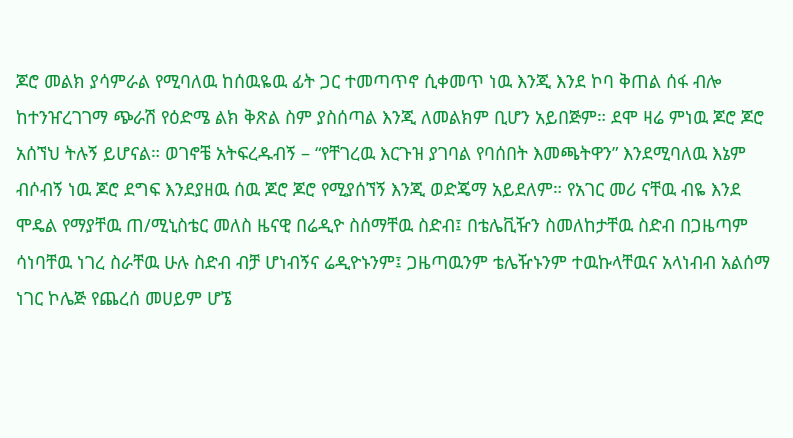ጆሮ መልክ ያሳምራል የሚባለዉ ከሰዉዬዉ ፊት ጋር ተመጣጥኖ ሲቀመጥ ነዉ እንጂ እንደ ኮባ ቅጠል ሰፋ ብሎ ከተንዠረገገማ ጭራሽ የዕድሜ ልክ ቅጽል ስም ያስሰጣል እንጂ ለመልክም ቢሆን አይበጅም። ደሞ ዛሬ ምነዉ ጆሮ ጆሮ አሰኘህ ትሉኝ ይሆናል። ወገኖቼ አትፍረዱብኝ – “የቸገረዉ እርጉዝ ያገባል የባሰበት እመጫትዋን” እንደሚባለዉ እኔም ብሶብኝ ነዉ ጆሮ ደግፍ እንደያዘዉ ሰዉ ጆሮ ጆሮ የሚያሰኘኝ እንጂ ወድጄማ አይደለም። የአገር መሪ ናቸዉ ብዬ እንደ ሞዴል የማያቸዉ ጠ/ሚኒስቴር መለስ ዜናዊ በሬዲዮ ስሰማቸዉ ስድብ፤ በቴሌቪዥን ስመለከታቸዉ ስድብ በጋዜጣም ሳነባቸዉ ነገረ ስራቸዉ ሁሉ ስድብ ብቻ ሆነብኝና ሬዲዮኑንም፤ ጋዜጣዉንም ቴሌዥኑንም ተዉኩላቸዉና አላነብብ አልሰማ ነገር ኮሌጅ የጨረሰ መሀይም ሆኜ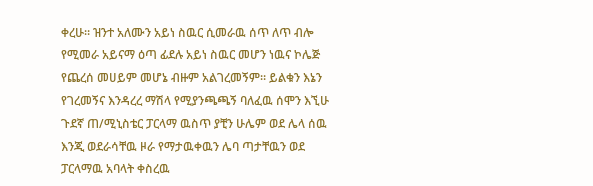ቀረሁ። ዝንተ አለሙን አይነ ስዉር ሲመራዉ ሰጥ ለጥ ብሎ የሚመራ አይናማ ዕጣ ፊደሉ አይነ ስዉር መሆን ነዉና ኮሌጅ የጨረሰ መሀይም መሆኔ ብዙም አልገረመኝም። ይልቁን እኔን የገረመኝና እንዳረረ ማሽላ የሚያንጫጫኝ ባለፈዉ ሰሞን እኚሁ ጉደኛ ጠ/ሚኒስቴር ፓርላማ ዉስጥ ያቺን ሁሌም ወደ ሌላ ሰዉ እንጂ ወደራሳቸዉ ዞራ የማታዉቀዉን ሌባ ጣታቸዉን ወደ ፓርላማዉ አባላት ቀስረዉ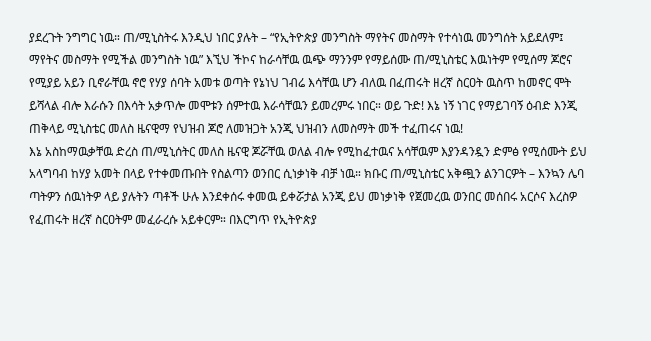ያደረጉት ንግግር ነዉ። ጠ/ሚኒስትሩ እንዲህ ነበር ያሉት – “የኢትዮጵያ መንግስት ማየትና መስማት የተሳነዉ መንግሰት አይደለም፤ ማየትና መስማት የሚችል መንግስት ነዉ” እኚህ ችኮና ከራሳቸዉ ዉጭ ማንንም የማይሰሙ ጠ/ሚኒስቴር እዉነትም የሚሰማ ጆሮና የሚያይ አይን ቢኖራቸዉ ኖሮ የሃያ ሰባት አመቱ ወጣት የኔነህ ገብሬ እሳቸዉ ሆን ብለዉ በፈጠሩት ዘረኛ ስርዐት ዉስጥ ከመኖር ሞት ይሻላል ብሎ እራሱን በእሳት አቃጥሎ መሞቱን ሰምተዉ እራሳቸዉን ይመረምሩ ነበር። ወይ ጉድ! እኔ ነኝ ነገር የማይገባኝ ዕብድ እንጂ ጠቅላይ ሚኒስቴር መለስ ዜናዊማ የህዝብ ጆሮ ለመዝጋት አንጂ ህዝብን ለመስማት መች ተፈጠሩና ነዉ!
እኔ አስከማዉቃቸዉ ድረስ ጠ/ሚኒሰትር መለስ ዜናዊ ጆሯቸዉ ወለል ብሎ የሚከፈተዉና አሳቸዉም እያንዳንዷን ድምፅ የሚሰሙት ይህ አላግባብ ከሃያ አመት በላይ የተቀመጡበት የስልጣን ወንበር ሲነቃነቅ ብቻ ነዉ። ክቡር ጠ/ሚኒስቴር አቅጯን ልንገርዎት – እንኳን ሌባ ጣትዎን ሰዉነትዎ ላይ ያሉትን ጣቶች ሁሉ እንደቀሰሩ ቀመዉ ይቀሯታል አንጂ ይህ መነቃነቅ የጀመረዉ ወንበር መሰበሩ አርሶና እረስዎ የፈጠሩት ዘረኛ ስርዐትም መፈራረሱ አይቀርም። በእርግጥ የኢትዮጵያ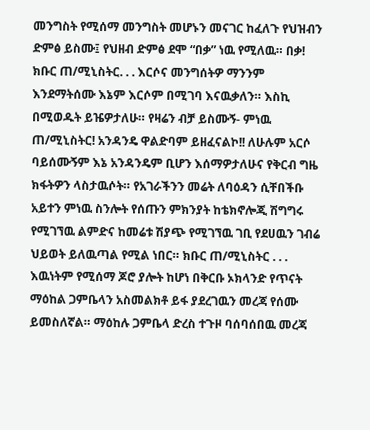መንግስት የሚሰማ መንግስት መሆኑን መናገር ከፈለጉ የህዝብን ድምፅ ይስሙ፤ የህዘብ ድምፅ ደሞ “በቃ” ነዉ የሚለዉ። በቃ!
ክቡር ጠ/ሚኒስትር. . . እርሶና መንግሰትዎ ማንንም እንደማትሰሙ እኔም እርሶም በሚገባ እናዉቃለን። እስኪ በሚወዱት ይዤዎታለሁ። የዛሬን ብቻ ይስሙኝ- ምነዉ ጠ/ሚኒስትር! አንዳንዴ ዋልድባም ይዘፈናልኮ!! ለሁሉም አርሶ ባይሰሙኝም እኔ አንዳንዴም ቢሆን እሰማዎታለሁና የቅርብ ግዜ ክፋትዎን ላስታዉሶት። የአገራችንን መሬት ለባዕዳን ሲቸበችቡ አይተን ምነዉ ስንሎት የሰጡን ምክንያት ከቴክኖሎጂ ሽግግሩ የሚገኘዉ ልምድና ከመሬቱ ሽያጭ የሚገኘዉ ገቢ የደሀዉን ገብሬ ህይወት ይለዉጣል የሚል ነበር። ክቡር ጠ/ሚኒስትር . . . እዉነትም የሚሰማ ጆሮ ያሎት ከሆነ በቅርቡ ኦክላንድ የጥናት ማዕከል ጋምቤላን አስመልክቶ ይፋ ያደረገዉን መረጃ የሰሙ ይመስለኛል። ማዕከሉ ጋምቤላ ድረስ ተጉዞ ባሰባሰበዉ መረጃ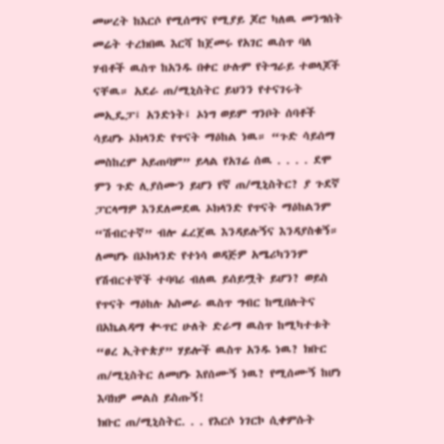መሠረት ከእርሶ የሚሰማና የሚያይ ጆሮ ካለዉ መንግሰት መሬት ተረክበዉ እርሻ ከጀመሩ የአገር ዉስጥ ባለ ሃብቶች ዉስጥ ከአንዱ በቀር ሁሉም የትግራይ ተወላጆች ናቸዉ። አደራ ጠ/ሚኒስትር ይህንን የተናገሩት መኢዴፓ፤ አንድነት፤ ኦነግ ወይም ግንቦት ሰባቶች ሳይሆኑ ኦክላንድ የጥናት ማዕከል ነዉ። “ጉድ ሳይሰማ መስከረም አይጠባም” ይላል የአገሬ ሰዉ . . . . ደሞ ምን ጉድ ሊያሰሙን ይሆን የኛ ጠ/ሚኒስትር? ያ ጉደኛ ፓርላማዎ እንደለመደዉ ኦክላንድ የጥናት ማዕከልንም “ሽብርተኛ” ብሎ ፈረጀዉ እንዳይሉኝና እንዳያስቁኝ። ለመሆኑ በኦክላንድ የተነሳ ወዳጅዎ አሜሪካንንም የሽብርተኞች ተባባሪ ብለዉ ይሰይሟት ይሆን? ወይስ የጥናት ማዕከሉ አስመራ ዉስጥ ግብር ከሚበሉትና በአኬልዳማ ቊጥር ሁለት ድራማ ዉስጥ ከሚካተቱት “ፀረ ኢትዮጵያ” ሃይሎች ዉስጥ አንዱ ነዉ? ክቡር ጠ/ሚኒስትር ለመሆኑ እየሰሙኝ ነዉ? የሚሰሙኝ ከሆነ እባክዎ መልስ ይስጡኝ!
ክቡር ጠ/ሚኒስትር. . . የእርሶ ነገርኮ ሲቀምሱት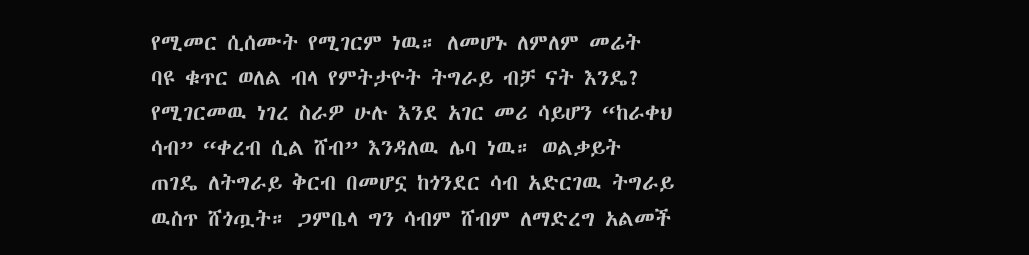የሚመር ሲሰሙት የሚገርም ነዉ። ለመሆኑ ለምለም መሬት ባዩ ቁጥር ወለል ብላ የምትታዮት ትግራይ ብቻ ናት እንዴ? የሚገርመዉ ነገረ ስራዎ ሁሉ እንደ አገር መሪ ሳይሆን “ከራቀህ ሳብ” “ቀረብ ሲል ሸብ” እንዳለዉ ሌባ ነዉ። ወልቃይት ጠገዴ ለትግራይ ቅርብ በመሆኗ ከጎንደር ሳብ አድርገዉ ትግራይ ዉስጥ ሸጎጧት። ጋምቤላ ግን ሳብም ሸብም ለማድረግ አልመች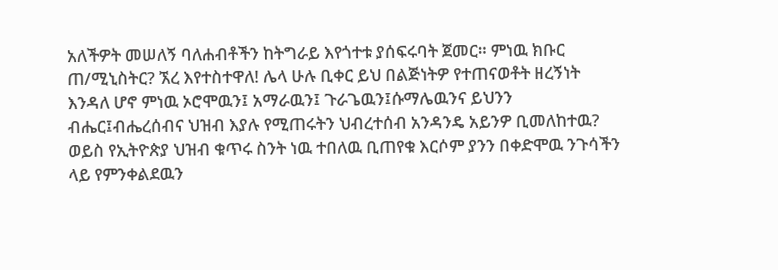አለችዎት መሠለኝ ባለሐብቶችን ከትግራይ እየጎተቱ ያሰፍሩባት ጀመር። ምነዉ ክቡር ጠ/ሚኒስትር? ኧረ እየተስተዋለ! ሌላ ሁሉ ቢቀር ይህ በልጅነትዎ የተጠናወቶት ዘረኝነት እንዳለ ሆኖ ምነዉ ኦሮሞዉን፤ አማራዉን፤ ጉራጌዉን፤ሱማሌዉንና ይህንን ብሔር፤ብሔረሰብና ህዝብ እያሉ የሚጠሩትን ህብረተሰብ አንዳንዴ አይንዎ ቢመለከተዉ? ወይስ የኢትዮጵያ ህዝብ ቁጥሩ ስንት ነዉ ተበለዉ ቢጠየቁ እርሶም ያንን በቀድሞዉ ንጉሳችን ላይ የምንቀልደዉን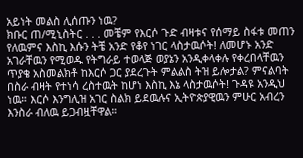አይነት መልስ ሊሰጡን ነዉ?
ክቡር ጠ/ሚኒስትር . . . መቼም የእርሶ ጉድ ብዛቱና የሰማይ ስፋቱ መጠን የለዉምና እስኪ እሱን ትቼ አንድ የቆየ ነገር ላስታዉሶት! ለመሆኑ አንድ አገራቸዉን የሚወዱ የትግራይ ተወላጅ ወያኔን አንዲቀላቀሉ የቀረበላቸዉን ጥያቄ አስመልክቶ ከእርሶ ጋር ያደረጉት ምልልስ ትዝ ይሎታል? ምናልባት በስራ ብዛት የተነሳ ረስተዉት ከሆነ እስኪ እኔ ላስታዉሶት! ጉዳዩ አንዲህ ነዉ። እርሶ እንግሊዝ አገር ስልክ ይደዉሉና ኢትዮጵያዊዉን ምሁር አብረን እንስራ ብለዉ ይጋብዟቸዋል።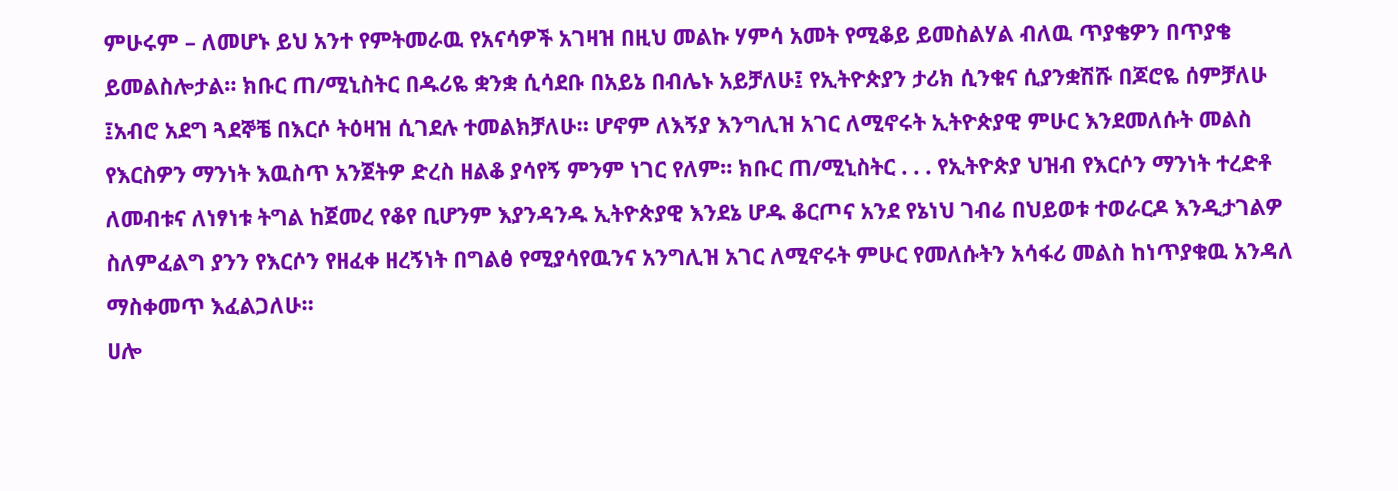ምሁሩም – ለመሆኑ ይህ አንተ የምትመራዉ የአናሳዎች አገዛዝ በዚህ መልኩ ሃምሳ አመት የሚቆይ ይመስልሃል ብለዉ ጥያቄዎን በጥያቄ ይመልስሎታል። ክቡር ጠ/ሚኒስትር በዱሪዬ ቋንቋ ሲሳደቡ በአይኔ በብሌኑ አይቻለሁ፤ የኢትዮጵያን ታሪክ ሲንቁና ሲያንቋሽሹ በጆሮዬ ሰምቻለሁ ፤አብሮ አደግ ጓደኞቼ በእርሶ ትዕዛዝ ሲገደሉ ተመልክቻለሁ። ሆኖም ለእኝያ እንግሊዝ አገር ለሚኖሩት ኢትዮጵያዊ ምሁር እንደመለሱት መልስ የእርስዎን ማንነት እዉስጥ አንጀትዎ ድረስ ዘልቆ ያሳየኝ ምንም ነገር የለም። ክቡር ጠ/ሚኒስትር . . . የኢትዮጵያ ህዝብ የእርሶን ማንነት ተረድቶ ለመብቱና ለነፃነቱ ትግል ከጀመረ የቆየ ቢሆንም እያንዳንዱ ኢትዮጵያዊ እንደኔ ሆዱ ቆርጦና አንደ የኔነህ ገብሬ በህይወቱ ተወራርዶ እንዲታገልዎ ስለምፈልግ ያንን የእርሶን የዘፈቀ ዘረኝነት በግልፅ የሚያሳየዉንና አንግሊዝ አገር ለሚኖሩት ምሁር የመለሱትን አሳፋሪ መልስ ከነጥያቁዉ አንዳለ ማስቀመጥ እፈልጋለሁ።
ሀሎ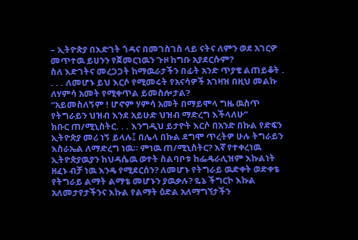– ኢትዮጵያ በእድገት ጎዳና በመገስገስ ላይ ናትና ለምን ወደ አገርዎ መጥተዉ ይሀንን የጀመርነዉን ጉዞ ከግቡ አያደርሱም?
ስለ እድገትና መረጋጋት ከማዉራታችን በፊት አንድ ጥያቄ ልጠይቆት . . . . ለመሆኑ ይህ እርሶ የሚመሩት የአናሳዎች አገዛዝ በዚህ መልኩ ለሃምሳ አመት የሚቀጥል ይመስሎታል?
“አይመስለኝም ! ሆኖም ሃምሳ አመት በማይሞላ ግዜ ዉስጥ የትግራይን ህዝብ እንደ አይሁድ ህዝብ ማድረግ እችላለሁ”
ክቡር ጠ/ሚኒስትር. . . እንግዲህ ይታዮት እርሶ በአንድ በኩል የድፍን ኢትዮጵያ መሪ ነኝ ይላሉ፤ በሌላ በኩል ደግሞ ጥረትዎ ሁሉ ትግራይን እስራኤል ለማድረግ ነዉ። ምነዉ ጠ/ሚኒስትር? እኛ የተቀረነዉ ኢትዮጵያዉያን ከህዳሴዉ ወተት ስልባቦቱ ከፌዴራሊዝም እኩልነት ዘፈኑ ብቻ ነዉ እንዴ የሚደርሰን? ለመሆኑ የትግራይ ዉድቀት ወድቀቴ የትግራይ ልማት ልማቴ መሆኑን ያዉቃሉ? ዬኔ ችግርኮ እኩል አለመታየታችንና እኩል የልማት ዕድል አለማግኘታችን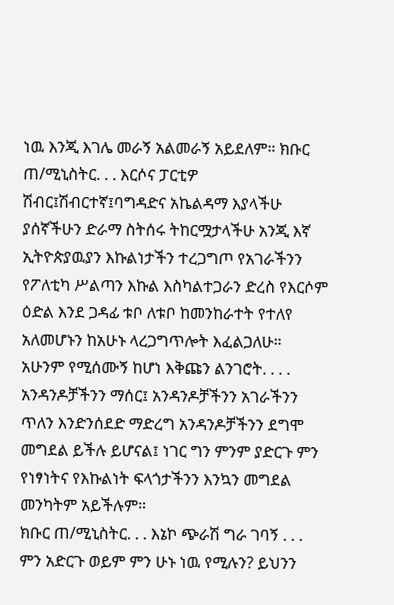ነዉ እንጂ እገሌ መራኝ አልመራኝ አይደለም። ክቡር ጠ/ሚኒስትር. . . እርሶና ፓርቲዎ ሽብር፤ሽብርተኛ፤ባግዳድና አኬልዳማ እያላችሁ ያሰኛችሁን ድራማ ስትሰሩ ትከርሟታላችሁ አንጂ እኛ ኢትዮጵያዉያን እኩልነታችን ተረጋግጦ የአገራችንን የፖለቲካ ሥልጣን እኩል እስካልተጋራን ድረስ የእርሶም ዕድል እንደ ጋዳፊ ቱቦ ለቱቦ ከመንከራተት የተለየ አለመሆኑን ከአሁኑ ላረጋግጥሎት እፈልጋለሁ። አሁንም የሚሰሙኝ ከሆነ እቅጩን ልንገሮት. . . . አንዳንዶቻችንን ማሰር፤ አንዳንዶቻችንን አገራችንን ጥለን እንድንሰደድ ማድረግ አንዳንዶቻችንን ደግሞ መግደል ይችሉ ይሆናል፤ ነገር ግን ምንም ያድርጉ ምን የነፃነትና የእኩልነት ፍላጎታችንን እንኳን መግደል መንካትም አይችሉም።
ክቡር ጠ/ሚኒስትር. . . እኔኮ ጭራሽ ግራ ገባኝ . . . ምን አድርጉ ወይም ምን ሁኑ ነዉ የሚሉን? ይህንን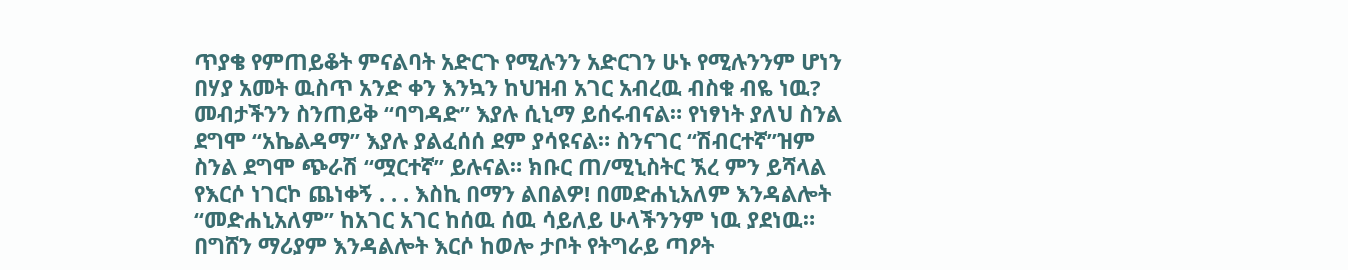ጥያቄ የምጠይቆት ምናልባት አድርጉ የሚሉንን አድርገን ሁኑ የሚሉንንም ሆነን በሃያ አመት ዉስጥ አንድ ቀን እንኳን ከህዝብ አገር አብረዉ ብስቁ ብዬ ነዉ? መብታችንን ስንጠይቅ “ባግዳድ” እያሉ ሲኒማ ይሰሩብናል። የነፃነት ያለህ ስንል ደግሞ “አኬልዳማ” እያሉ ያልፈሰሰ ደም ያሳዩናል። ስንናገር “ሽብርተኛ”ዝም ስንል ደግሞ ጭራሽ “ሟርተኛ” ይሉናል። ክቡር ጠ/ሚኒስትር ኧረ ምን ይሻላል የእርሶ ነገርኮ ጨነቀኝ . . . እስኪ በማን ልበልዎ! በመድሐኒአለም እንዳልሎት “መድሐኒአለም” ከአገር አገር ከሰዉ ሰዉ ሳይለይ ሁላችንንም ነዉ ያደነዉ። በግሸን ማሪያም እንዳልሎት እርሶ ከወሎ ታቦት የትግራይ ጣዖት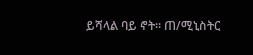ይሻላል ባይ ኖት። ጠ/ሚኒስትር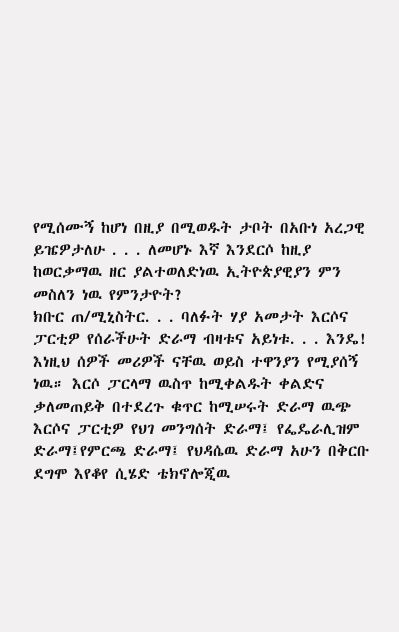የሚሰሙኝ ከሆነ በዚያ በሚወዱት ታቦት በአቡነ አረጋዊ ይዤዎታለሁ . . . ለመሆኑ እኛ እንደርሶ ከዚያ ከወርቃማዉ ዘር ያልተወለድነዉ ኢትዮጵያዊያን ምን መስለን ነዉ የምንታዮት?
ክቡር ጠ/ሚኒስትር. . . ባለፉት ሃያ አመታት እርሶና ፓርቲዎ የሰራችሁት ድራማ ብዛቱና አይነቱ. . . እንዴ! እነዚህ ሰዎች መሪዎች ናቸዉ ወይስ ተዋንያን የሚያሰኝ ነዉ። እርሶ ፓርላማ ዉስጥ ከሚቀልዱት ቀልድና ቃለመጠይቅ በተደረጉ ቁጥር ከሚሠሩት ድራማ ዉጭ እርሶና ፓርቲዎ የህገ መንግሰት ድራማ፤ የፌዴራሊዝም ድራማ፤የምርጫ ድራማ፤ የህዳሴዉ ድራማ አሁን በቅርቡ ደግሞ እየቆየ ሲሄድ ቴክኖሎጂዉ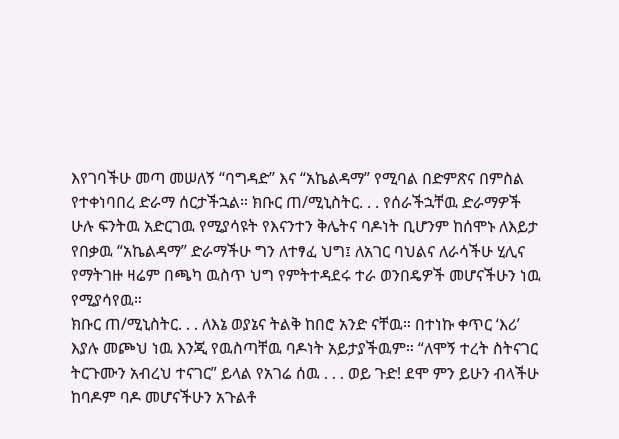እየገባችሁ መጣ መሠለኝ “ባግዳድ” እና “አኬልዳማ” የሚባል በድምጽና በምስል የተቀነባበረ ድራማ ሰርታችኋል። ክቡር ጠ/ሚኒስትር. . . የሰራችኋቸዉ ድራማዎች ሁሉ ፍንትዉ አድርገዉ የሚያሳዩት የእናንተን ቅሌትና ባዶነት ቢሆንም ከሰሞኑ ለእይታ የበቃዉ “አኬልዳማ” ድራማችሁ ግን ለተፃፈ ህግ፤ ለአገር ባህልና ለራሳችሁ ሂሊና የማትገዙ ዛሬም በጫካ ዉስጥ ህግ የምትተዳደሩ ተራ ወንበዴዎች መሆናችሁን ነዉ የሚያሳየዉ።
ክቡር ጠ/ሚኒስትር. . . ለእኔ ወያኔና ትልቅ ከበሮ አንድ ናቸዉ። በተነኩ ቀጥር ‘እሪ’ እያሉ መጮህ ነዉ እንጂ የዉስጣቸዉ ባዶነት አይታያችዉም። “ለሞኝ ተረት ስትናገር ትርጉሙን አብረህ ተናገር” ይላል የአገሬ ሰዉ . . . ወይ ጉድ! ደሞ ምን ይሁን ብላችሁ ከባዶም ባዶ መሆናችሁን አጉልቶ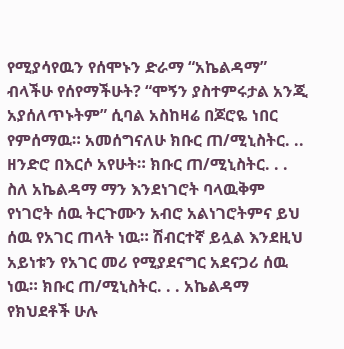የሚያሳየዉን የሰሞኑን ድራማ “አኬልዳማ” ብላችሁ የሰየማችሁት? “ሞኝን ያስተምሩታል አንጂ አያሰለጥኑትም” ሲባል አስከዛሬ በጆሮዬ ነበር የምሰማዉ። አመሰግናለሁ ክቡር ጠ/ሚኒስትር. .. ዘንድሮ በእርሶ አየሁት። ክቡር ጠ/ሚኒስትር. . . ስለ አኬልዳማ ማን እንደነገሮት ባላዉቅም የነገሮት ሰዉ ትርጉሙን አብሮ አልነገሮትምና ይህ ሰዉ የአገር ጠላት ነዉ። ሽብርተኛ ይሏል እንደዚህ አይነቱን የአገር መሪ የሚያደናግር አደናጋሪ ሰዉ ነዉ። ክቡር ጠ/ሚኒስትር. . . አኬልዳማ የክህደቶች ሁሉ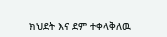ክህደት እና ደም ተቀላቅለዉ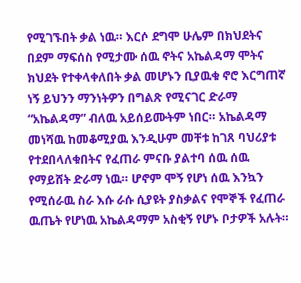የሚገኙበት ቃል ነዉ። እርሶ ደግሞ ሁሌም በክህደትና በደም ማፍሰስ የሚታሙ ሰዉ ኖትና አኬልዳማ ሞትና ክህደት የተቀላቀለበት ቃል መሆኑን ቢያዉቁ ኖሮ እርግጠኛ ነኝ ይህንን ማንነትዎን በግልጽ የሚናገር ድራማ “አኬልዳማ” ብለዉ አይሰይሙትም ነበር። አኬልዳማ መነሻዉ ከመቆሚያዉ እንዲሁም መቸቱ ከገጸ ባህሪያቱ የተደበላለቁበትና የፈጠራ ምናቡ ያልተባ ሰዉ ሰዉ የማይሸት ድራማ ነዉ። ሆኖም ሞኝ የሆነ ሰዉ እንኳን የሚሰራዉ ስራ እሱ ራሱ ሲያዩት ያስቃልና የሞኞች የፈጠራ ዉጤት የሆነዉ አኬልዳማም አስቂኝ የሆኑ ቦታዎች አሉት።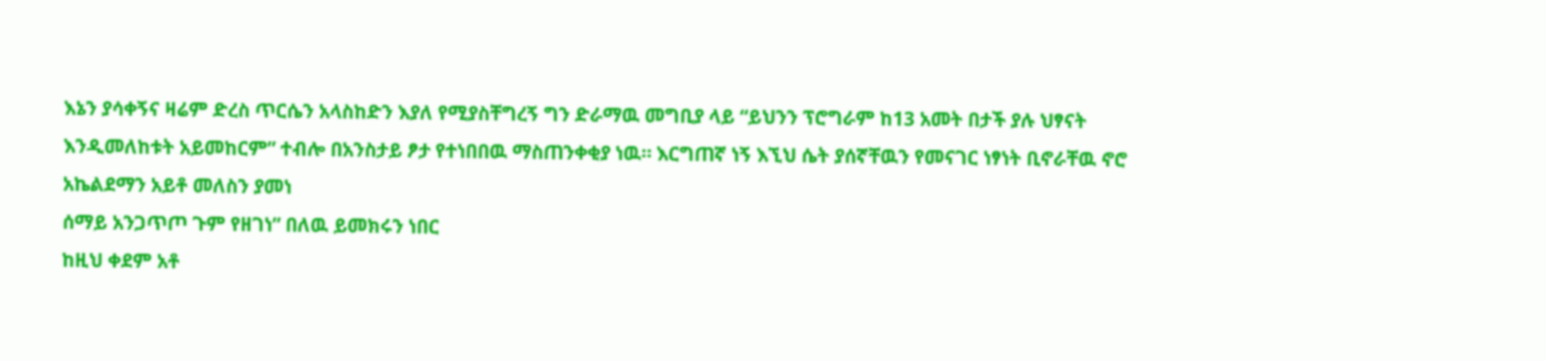እኔን ያሳቀኝና ዛሬም ድረስ ጥርሴን አላስከድን እያለ የሚያስቸግረኝ ግን ድራማዉ መግቢያ ላይ “ይህንን ፕሮግራም ከ13 አመት በታች ያሉ ህፃናት እንዲመለከቱት አይመከርም” ተብሎ በአንስታይ ፆታ የተነበበዉ ማስጠንቀቂያ ነዉ። እርግጠኛ ነኝ እኚህ ሴት ያሰኛቸዉን የመናገር ነፃነት ቢኖራቸዉ ኖሮ
አኬልደማን አይቶ መለስን ያመነ
ሰማይ አንጋጥጦ ጉም የዘገነ” በለዉ ይመክሩን ነበር
ከዚህ ቀደም አቶ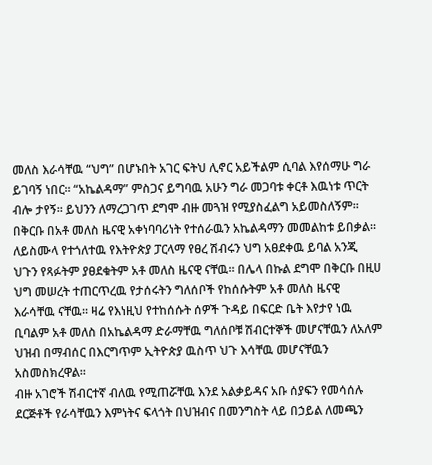መለስ እራሳቸዉ “ህግ” በሆኑበት አገር ፍትህ ሊኖር አይችልም ሲባል እየሰማሁ ግራ ይገባኝ ነበር። “አኬልዳማ” ምስጋና ይግባዉ አሁን ግራ መጋባቱ ቀርቶ እዉነቱ ጥርት ብሎ ታየኝ። ይህንን ለማረጋገጥ ደግሞ ብዙ መጓዝ የሚያስፈልግ አይመስለኝም። በቅርቡ በአቶ መለስ ዜናዊ አቀነባባሪነት የተሰራዉን አኬልዳማን መመልከቱ ይበቃል። ለይስሙላ የተጎለተዉ የእትዮጵያ ፓርላማ የፀረ ሽብሩን ህግ አፀደቀዉ ይባል አንጂ ህጉን የጻፉትም ያፀደቁትም አቶ መለስ ዜናዊ ናቸዉ። በሌላ በኩል ደግሞ በቅርቡ በዚሀ ህግ መሠረት ተጠርጥረዉ የታሰሩትን ግለሰቦች የከሰሱትም አቶ መለስ ዜናዊ እራሳቸዉ ናቸዉ። ዛሬ የእነዚህ የተከሰሱት ሰዎች ጉዳይ በፍርድ ቤት እየታየ ነዉ ቢባልም አቶ መለስ በአኬልዳማ ድራማቸዉ ግለሰቦቹ ሽብርተኞች መሆናቸዉን ለአለም ህዝብ በማብሰር በእርግጥም ኢትዮጵያ ዉስጥ ህጉ እሳቸዉ መሆናቸዉን አስመስክረዋል።
ብዙ አገሮች ሽብርተኛ ብለዉ የሚጠሯቸዉ እንደ አልቃይዳና አቡ ሰያፍን የመሳሰሉ ደርጅቶች የራሳቸዉን እምነትና ፍላጎት በህዝብና በመንግስት ላይ በኃይል ለመጫን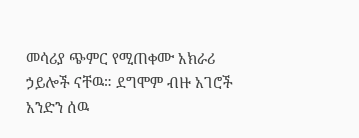መሳሪያ ጭምር የሚጠቀሙ አክራሪ ኃይሎች ናቸዉ። ደግሞም ብዙ አገሮች አንድን ሰዉ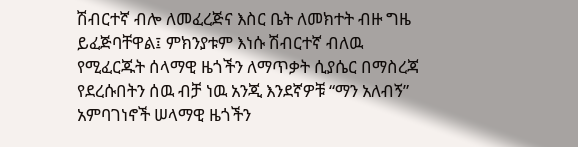ሽብርተኛ ብሎ ለመፈረጅና እስር ቤት ለመክተት ብዙ ግዜ ይፈጅባቸዋል፤ ምክንያቱም እነሱ ሽብርተኛ ብለዉ የሚፈርጁት ሰላማዊ ዜጎችን ለማጥቃት ሲያሴር በማስረጃ የደረሱበትን ሰዉ ብቻ ነዉ አንጂ እንደኛዎቹ “ማን አለብኝ” አምባገነኖች ሠላማዊ ዜጎችን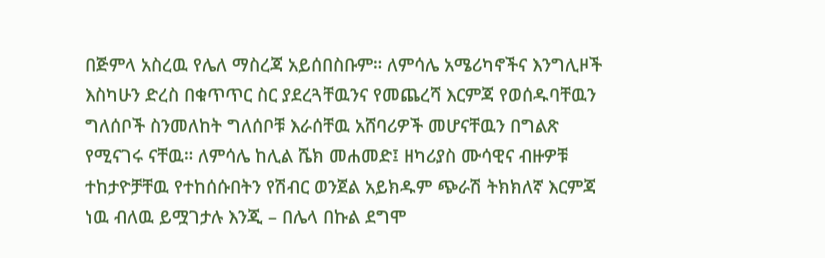በጅምላ አስረዉ የሌለ ማስረጃ አይሰበስቡም። ለምሳሌ አሜሪካኖችና እንግሊዞች እስካሁን ድረስ በቁጥጥር ስር ያደረጓቸዉንና የመጨረሻ እርምጃ የወሰዱባቸዉን ግለሰቦች ስንመለከት ግለሰቦቹ እራሰቸዉ አሸባሪዎች መሆናቸዉን በግልጽ የሚናገሩ ናቸዉ። ለምሳሌ ከሊል ሼክ መሐመድ፤ ዘካሪያስ ሙሳዊና ብዙዎቹ ተከታዮቻቸዉ የተከሰሱበትን የሽብር ወንጀል አይክዱም ጭራሽ ትክክለኛ እርምጃ ነዉ ብለዉ ይሟገታሉ እንጂ – በሌላ በኩል ደግሞ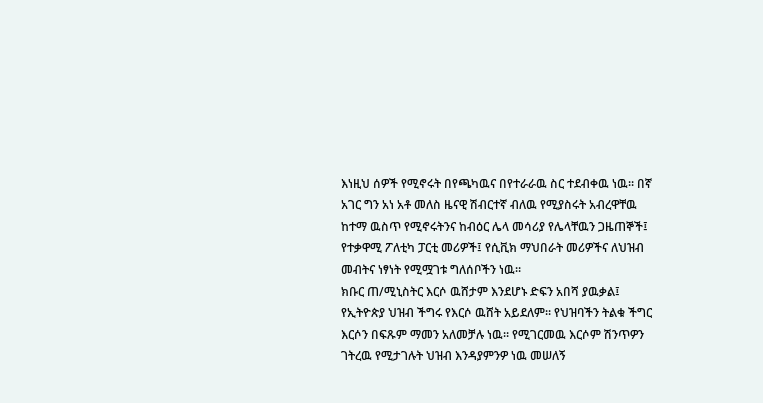እነዚህ ሰዎች የሚኖሩት በየጫካዉና በየተራራዉ ስር ተደብቀዉ ነዉ። በኛ አገር ግን አነ አቶ መለስ ዜናዊ ሽብርተኛ ብለዉ የሚያስሩት አብረዋቸዉ ከተማ ዉስጥ የሚኖሩትንና ከብዕር ሌላ መሳሪያ የሌላቸዉን ጋዜጠኞች፤ የተቃዋሚ ፖለቲካ ፓርቲ መሪዎች፤ የሲቪክ ማህበራት መሪዎችና ለህዝብ መብትና ነፃነት የሚሟገቱ ግለሰቦችን ነዉ።
ክቡር ጠ/ሚኒስትር እርሶ ዉሸታም እንደሆኑ ድፍን አበሻ ያዉቃል፤ የኢትዮጵያ ህዝብ ችግሩ የእርሶ ዉሸት አይደለም። የህዝባችን ትልቁ ችግር እርሶን በፍጹም ማመን አለመቻሉ ነዉ። የሚገርመዉ እርሶም ሽንጥዎን ገትረዉ የሚታገሉት ህዝብ እንዳያምንዎ ነዉ መሠለኝ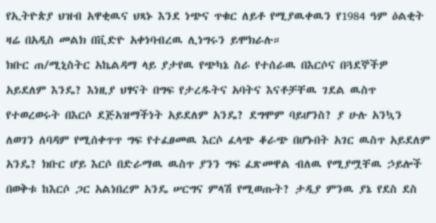የኢትዮጵያ ህዝብ አዋቂዉና ህጻኑ እንደ ነጭና ጥቁር ለይቶ የሚያዉቀዉን የ1984 ዓም ዕልቂት ዛሬ በአዲስ መልክ በቪድዮ አቀነባብረዉ ሊነግሩን ይሞክራሉ።
ክቡር ጠ/ሚኒስትር አኬልዳማ ላይ ያታየዉ የጭካኔ ስራ የተሰራዉ በእርሶና በጓደኞችዎ አይደለም እንዴ? እነዚያ ህፃናት በግፍ የታረዱትና አባትና እናቶቻቸዉ ገደል ዉስጥ የተወረወሩት በእርሶ ደጅአዝማችነት አይደለም አንዴ? ደግሞም ባይሆንስ? ያ ሁሉ አንኳን ለወገን ለባዳም የሚሰቀጥጥ ግፍ የተፈፀመዉ እርሶ ፈላጭ ቆራጭ በሆኑበት አገር ዉስጥ አይደለም አንዴ? ክቡር ሆይ እርሶ በድራማዉ ዉስጥ ያንን ግፍ ፈጽመዋል ብለዉ የሚያሟቸዉ ኃይሎች በወቅቱ ከእርሶ ጋር አልነበረም አንዴ ሠርግና ምላሽ የሚወጡት? ታዲያ ምንዉ ያኔ የደስ ደስ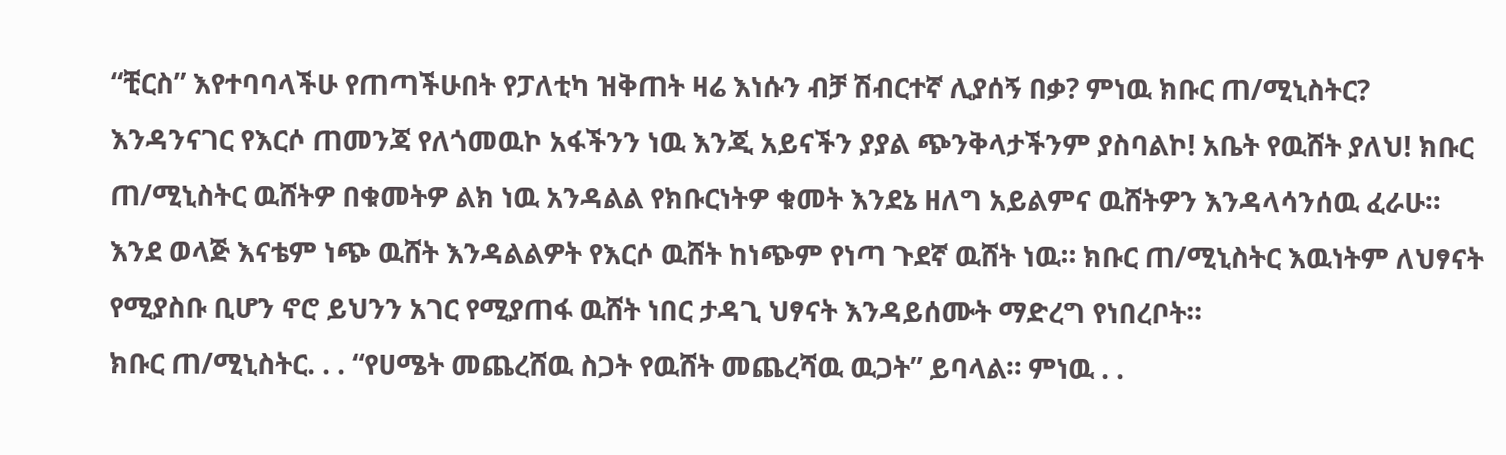“ቺርስ” እየተባባላችሁ የጠጣችሁበት የፓለቲካ ዝቅጠት ዛሬ እነሱን ብቻ ሽብርተኛ ሊያሰኝ በቃ? ምነዉ ክቡር ጠ/ሚኒስትር? እንዳንናገር የእርሶ ጠመንጃ የለጎመዉኮ አፋችንን ነዉ እንጂ አይናችን ያያል ጭንቅላታችንም ያስባልኮ! አቤት የዉሸት ያለህ! ክቡር ጠ/ሚኒስትር ዉሸትዎ በቁመትዎ ልክ ነዉ አንዳልል የክቡርነትዎ ቁመት እንደኔ ዘለግ አይልምና ዉሸትዎን እንዳላሳንሰዉ ፈራሁ። እንደ ወላጅ እናቴም ነጭ ዉሸት እንዳልልዎት የእርሶ ዉሸት ከነጭም የነጣ ጉደኛ ዉሸት ነዉ። ክቡር ጠ/ሚኒስትር እዉነትም ለህፃናት የሚያስቡ ቢሆን ኖሮ ይህንን አገር የሚያጠፋ ዉሸት ነበር ታዳጊ ህፃናት እንዳይሰሙት ማድረግ የነበረቦት።
ክቡር ጠ/ሚኒስትር. . . “የሀሜት መጨረሸዉ ስጋት የዉሸት መጨረሻዉ ዉጋት” ይባላል። ምነዉ . .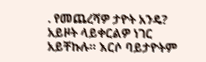. የመጨረሻዎ ታዮት አንዴ? አይዞት ላይቀርልዎ ነገር አይቸኩሉ። እርሶ ባይታዮትም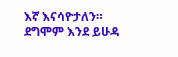እኛ እናሳዮታለን። ደግሞም እንደ ይሁዳ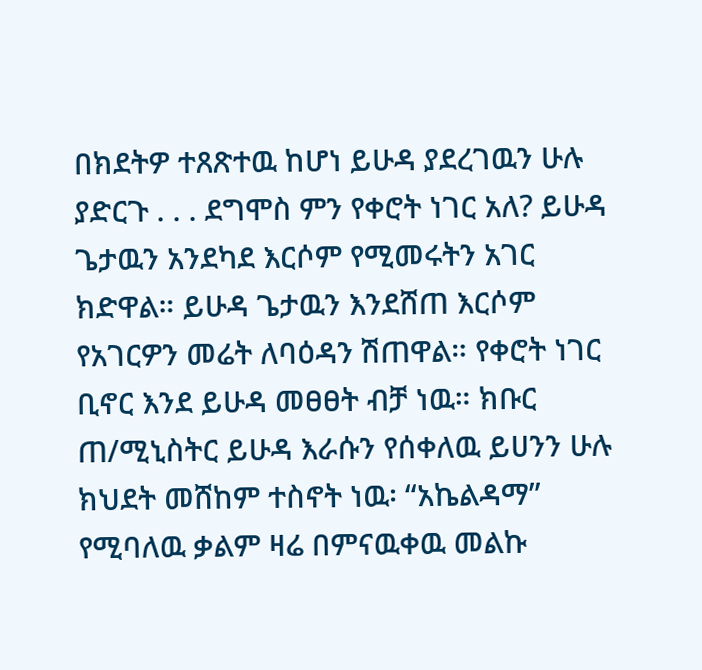በክደትዎ ተጸጽተዉ ከሆነ ይሁዳ ያደረገዉን ሁሉ ያድርጉ . . . ደግሞስ ምን የቀሮት ነገር አለ? ይሁዳ ጌታዉን አንደካደ እርሶም የሚመሩትን አገር ክድዋል። ይሁዳ ጌታዉን እንደሸጠ እርሶም የአገርዎን መሬት ለባዕዳን ሽጠዋል። የቀሮት ነገር ቢኖር እንደ ይሁዳ መፀፀት ብቻ ነዉ። ክቡር ጠ/ሚኒስትር ይሁዳ እራሱን የሰቀለዉ ይሀንን ሁሉ ክህደት መሸከም ተስኖት ነዉ፡ “አኬልዳማ” የሚባለዉ ቃልም ዛሬ በምናዉቀዉ መልኩ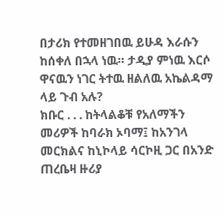በታሪክ የተመዘገበዉ ይሁዳ እራሱን ከሰቀለ በኋላ ነዉ። ታዲያ ምነዉ እርሶ ዋናዉን ነገር ትተዉ ዘልለዉ አኬልዳማ ላይ ጉብ አሉ?
ክቡር . . . ከትላልቆቹ የአለማችን መሪዎች ከባራክ ኦባማ፤ ከአንገላ መርክልና ከኒኮላይ ሳርኮዚ ጋር በአንድ ጠረቤዛ ዙሪያ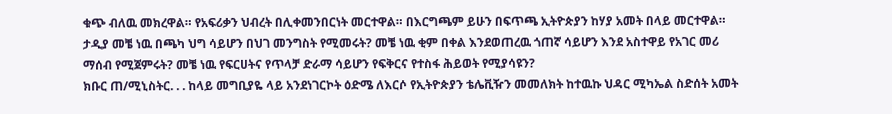ቁጭ ብለዉ መክረዋል። የአፍሪቃን ህብረት በሊቀመንበርነት መርተዋል። በእርግጫም ይሁን በፍጥጫ ኢትዮጵያን ከሃያ አመት በላይ መርተዋል። ታዲያ መቼ ነዉ በጫካ ህግ ሳይሆን በህገ መንግስት የሚመሩት? መቼ ነዉ ቂም በቀል እንደወጠረዉ ጎጠኛ ሳይሆን እንደ አስተዋይ የአገር መሪ ማሰብ የሚጀምሩት? መቼ ነዉ የፍርሀትና የጥላቻ ድራማ ሳይሆን የፍቅርና የተስፋ ሕይወት የሚያሳዩን?
ክቡር ጠ/ሚኒስትር. . . ከላይ መግቢያዬ ላይ አንደነገርኮት ዕድሜ ለእርሶ የኢትዮጵያን ቴሌቪዥን መመለክት ከተዉኩ ህዳር ሚካኤል ስድሰት አመት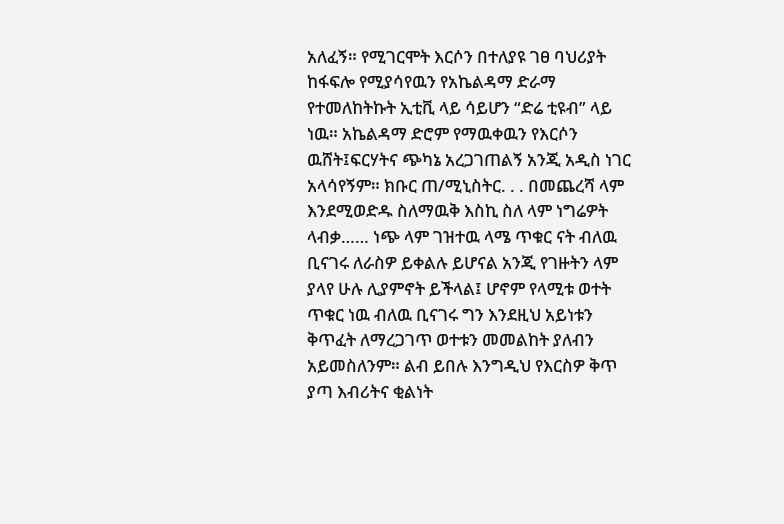አለፈኝ። የሚገርሞት እርሶን በተለያዩ ገፀ ባህሪያት ከፋፍሎ የሚያሳየዉን የአኬልዳማ ድራማ የተመለከትኩት ኢቲቪ ላይ ሳይሆን “ድሬ ቲዩብ” ላይ ነዉ። አኬልዳማ ድሮም የማዉቀዉን የእርሶን ዉሸት፤ፍርሃትና ጭካኔ አረጋገጠልኝ አንጂ አዲስ ነገር አላሳየኝም። ክቡር ጠ/ሚኒስትር. . . በመጨረሻ ላም እንደሚወድዱ ስለማዉቅ እስኪ ስለ ላም ነግሬዎት ላብቃ…… ነጭ ላም ገዝተዉ ላሜ ጥቁር ናት ብለዉ ቢናገሩ ለራስዎ ይቀልሉ ይሆናል አንጂ የገዙትን ላም ያላየ ሁሉ ሊያምኖት ይችላል፤ ሆኖም የላሚቱ ወተት ጥቁር ነዉ ብለዉ ቢናገሩ ግን እንደዚህ አይነቱን ቅጥፈት ለማረጋገጥ ወተቱን መመልከት ያለብን አይመስለንም። ልብ ይበሉ እንግዲህ የእርስዎ ቅጥ ያጣ እብሪትና ቂልነት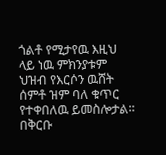ጎልቶ የሚታየዉ እዚህ ላይ ነዉ ምክንያቱም ህዝብ የእርሶን ዉሸት ሰምቶ ዝም ባለ ቁጥር የተቀበለዉ ይመስሎታል። በቅርቡ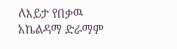ለእይታ የበቃዉ አኬልዳማ ድራማም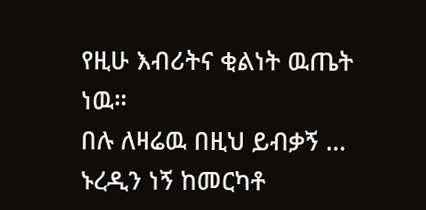የዚሁ እብሪትና ቂልነት ዉጤት ነዉ።
በሉ ለዛሬዉ በዚህ ይብቃኝ … ኑረዲን ነኝ ከመርካቶ